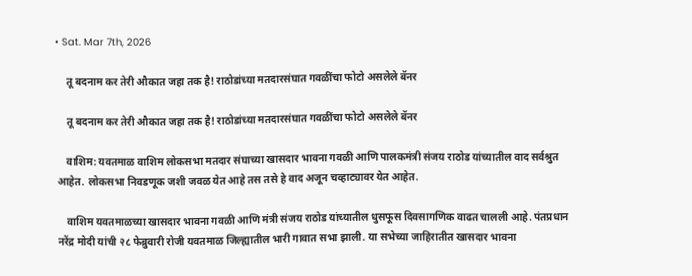• Sat. Mar 7th, 2026

    तू बदनाम कर तेरी औकात जहा तक है! राठोडांच्या मतदारसंघात गवळींचा फोटो असलेले बॅनर

    तू बदनाम कर तेरी औकात जहा तक है! राठोडांच्या मतदारसंघात गवळींचा फोटो असलेले बॅनर

    वाशिम: यवतमाळ वाशिम लोकसभा मतदार संघाच्या खासदार भावना गवळी आणि पालकमंत्री संजय राठोड यांच्यातील वाद सर्वश्रुत आहेत. लोकसभा निवडणूक जशी जवळ येत आहे तस तसे हे वाद अजून चव्हाट्यावर येत आहेत.

    वाशिम यवतमाळच्या खासदार भावना गवळी आणि मंत्री संजय राठोड यांच्यातील धुसफूस दिवसागणिक वाढत चालली आहे. पंतप्रधान नरेंद्र मोदी यांची २८ फेब्रुवारी रोजी यवतमाळ जिल्ह्यातील भारी गावात सभा झाली. या सभेच्या जाहिरातीत खासदार भावना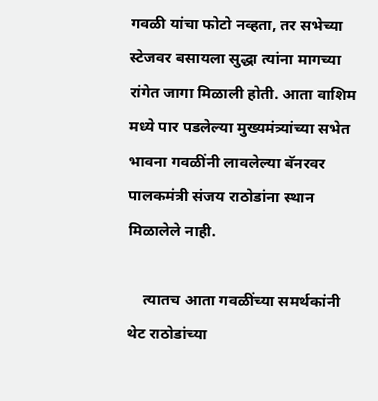गवळी यांचा फोटो नव्हता, तर सभेच्या स्टेजवर बसायला सुद्धा त्यांना मागच्या रांगेत जागा मिळाली होती. आता वाशिम मध्ये पार पडलेल्या मुख्यमंत्र्यांच्या सभेत भावना गवळींनी लावलेल्या बॅनरवर पालकमंत्री संजय राठोडांना स्थान मिळालेले नाही.

    त्यातच आता गवळींच्या समर्थकांनी थेट राठोडांच्या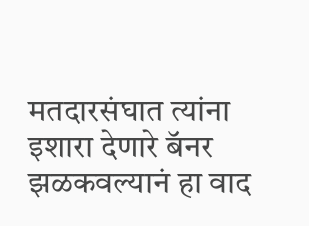मतदारसंघात त्यांना इशारा देणारे बॅनर झळकवल्यानं हा वाद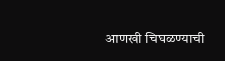आणखी चिघळण्याची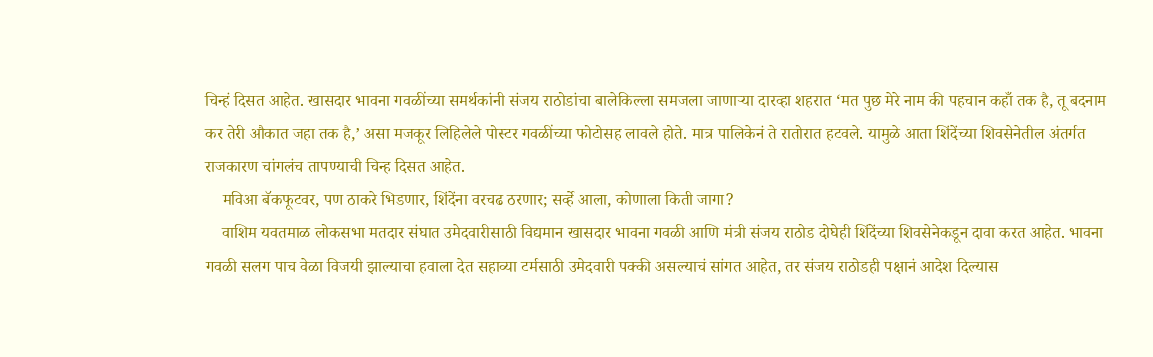चिन्हं दिसत आहेत. खासदार भावना गवळींच्या समर्थकांनी संजय राठोडांचा बालेकिल्ला समजला जाणाऱ्या दारव्हा शहरात ‘मत पुछ मेरे नाम की पहचान कहाँ तक है, तू बदनाम कर तेरी औकात जहा तक है,’ असा मजकूर लिहिलेले पोस्टर गवळींच्या फोटोसह लावले होते. मात्र पालिकेनं ते रातोरात हटवले. यामुळे आता शिंदेंच्या शिवसेनेतील अंतर्गत राजकारण चांगलंच तापण्याची चिन्ह दिसत आहेत.
    मविआ बॅकफूटवर, पण ठाकरे भिडणार, शिंदेंना वरचढ ठरणार; सर्व्हे आला, कोणाला किती जागा?
    वाशिम यवतमाळ लोकसभा मतदार संघात उमेदवारीसाठी विद्यमान खासदार भावना गवळी आणि मंत्री संजय राठोड दोघेही शिंदेंच्या शिवसेनेकडून दावा करत आहेत. भावना गवळी सलग पाच वेळा विजयी झाल्याचा हवाला देत सहाव्या टर्मसाठी उमेदवारी पक्की असल्याचं सांगत आहेत, तर संजय राठोडही पक्षानं आदेश दिल्यास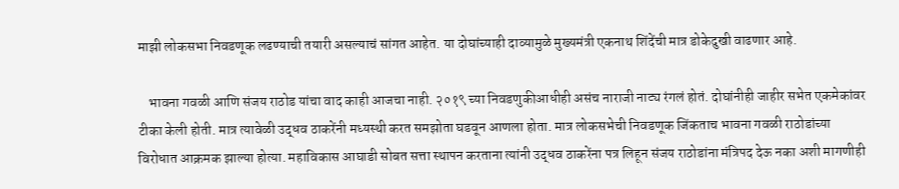माझी लोकसभा निवडणूक लढण्याची तयारी असल्याचं सांगत आहेत. या दोघांच्याही दाव्यामुळे मुख्यमंत्री एकनाथ शिंदेंची मात्र डोकेदुखी वाढणार आहे.

    भावना गवळी आणि संजय राठोड यांचा वाद काही आजचा नाही. २०१९ च्या निवडणुकीआधीही असंच नाराजी नाट्य रंगलं होतं. दोघांनीही जाहीर सभेत एकमेकांवर टीका केली होती. मात्र त्यावेळी उद्धव ठाकरेंनी मध्यस्थी करत समझोता घडवून आणला होता. मात्र लोकसभेची निवडणूक जिंकताच भावना गवळी राठोडांच्या विरोधात आक्रमक झाल्या होत्या. महाविकास आघाडी सोबत सत्ता स्थापन करताना त्यांनी उद्धव ठाकरेंना पत्र लिहून संजय राठोडांना मंत्रिपद देऊ नका अशी मागणीही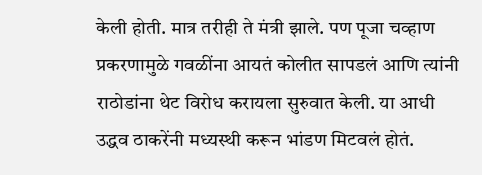केली होती. मात्र तरीही ते मंत्री झाले. पण पूजा चव्हाण प्रकरणामुळे गवळींना आयतं कोलीत सापडलं आणि त्यांनी राठोडांना थेट विरोध करायला सुरुवात केली. या आधी उद्धव ठाकरेंनी मध्यस्थी करून भांडण मिटवलं होतं.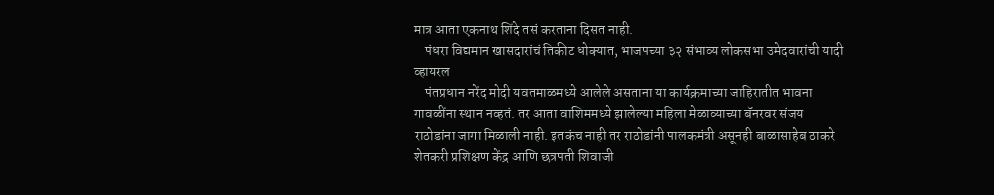मात्र आता एकनाथ शिंदे तसं करताना दिसत नाही.
    पंधरा विद्यमान खासदारांचं तिकीट धोक्यात, भाजपच्या ३२ संभाव्य लोकसभा उमेदवारांची यादी व्हायरल
    पंतप्रधान नरेंद मोदी यवतमाळमध्ये आलेले असताना या कार्यक्रमाच्या जाहिरातीत भावना गावळींना स्थान नव्हतं. तर आता वाशिममध्ये झालेल्या महिला मेळाव्याच्या बॅनरवर संजय राठोडांना जागा मिळाली नाही. इतकंच नाही तर राठोडांनी पालकमंत्री असूनही बाळासाहेब ठाकरे शेतकरी प्रशिक्षण केंद्र आणि छत्रपती शिवाजी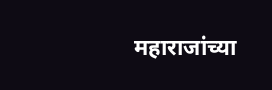महाराजांच्या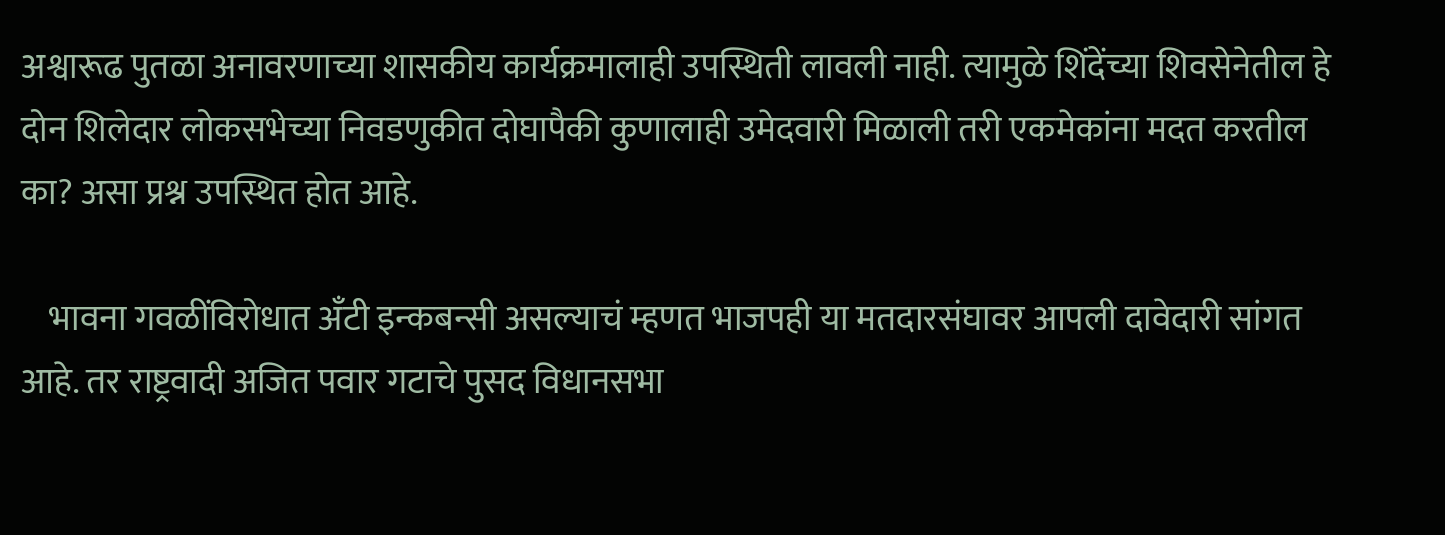अश्वारूढ पुतळा अनावरणाच्या शासकीय कार्यक्रमालाही उपस्थिती लावली नाही. त्यामुळे शिंदेंच्या शिवसेनेतील हे दोन शिलेदार लोकसभेच्या निवडणुकीत दोघापैकी कुणालाही उमेदवारी मिळाली तरी एकमेकांना मदत करतील का? असा प्रश्न उपस्थित होत आहे.

    भावना गवळींविरोधात अँटी इन्कबन्सी असल्याचं म्हणत भाजपही या मतदारसंघावर आपली दावेदारी सांगत आहे. तर राष्ट्रवादी अजित पवार गटाचे पुसद विधानसभा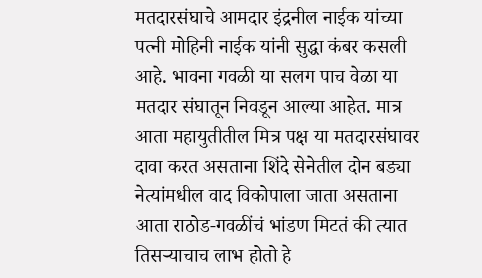मतदारसंघाचे आमदार इंद्रनील नाईक यांच्या पत्नी मोहिनी नाईक यांनी सुद्धा कंबर कसली आहे. भावना गवळी या सलग पाच वेळा या मतदार संघातून निवडून आल्या आहेत. मात्र आता महायुतीतील मित्र पक्ष या मतदारसंघावर दावा करत असताना शिंदे सेनेतील दोन बड्या नेत्यांमधील वाद विकोपाला जाता असताना आता राठोड-गवळींचं भांडण मिटतं की त्यात तिसऱ्याचाच लाभ होतो हे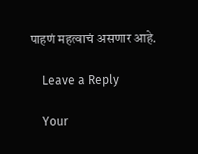पाहणं महत्वाचं असणार आहे.

    Leave a Reply

    Your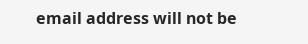email address will not be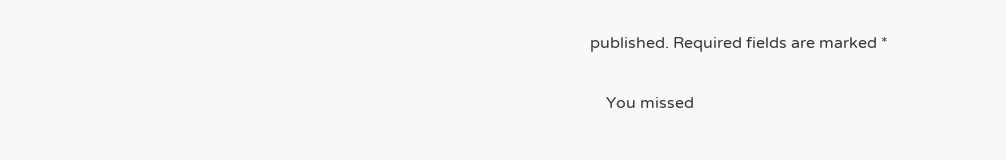published. Required fields are marked *

    You missed